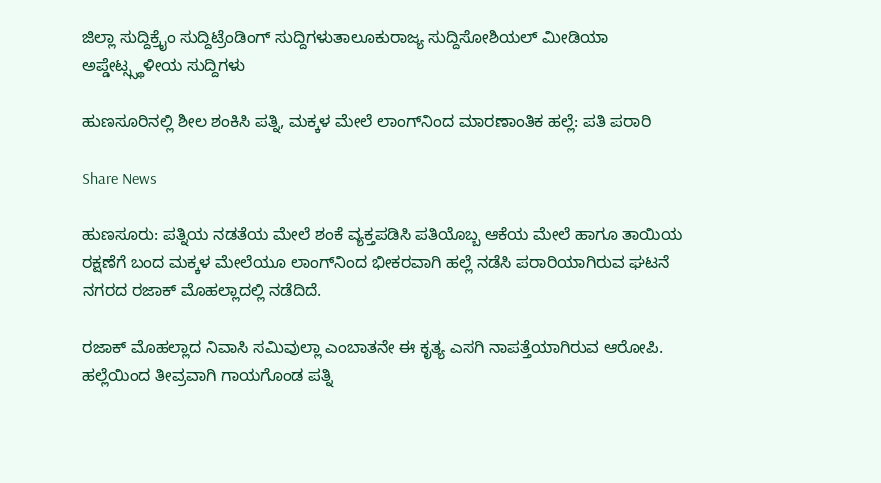ಜಿಲ್ಲಾ ಸುದ್ದಿಕ್ರೈಂ ಸುದ್ದಿಟ್ರೆಂಡಿಂಗ್ ಸುದ್ದಿಗಳುತಾಲೂಕುರಾಜ್ಯ ಸುದ್ದಿಸೋಶಿಯಲ್ ಮೀಡಿಯಾ ಅಪ್ಡೇಟ್ಸ್ಸ್ಥಳೀಯ ಸುದ್ದಿಗಳು

ಹುಣಸೂರಿನಲ್ಲಿ ಶೀಲ ಶಂಕಿಸಿ ಪತ್ನಿ, ಮಕ್ಕಳ ಮೇಲೆ ಲಾಂಗ್‌ನಿಂದ ಮಾರಣಾಂತಿಕ ಹಲ್ಲೆ: ಪತಿ ಪರಾರಿ

Share News

ಹುಣಸೂರು: ಪತ್ನಿಯ ನಡತೆಯ ಮೇಲೆ ಶಂಕೆ ವ್ಯಕ್ತಪಡಿಸಿ ಪತಿಯೊಬ್ಬ ಆಕೆಯ ಮೇಲೆ ಹಾಗೂ ತಾಯಿಯ ರಕ್ಷಣೆಗೆ ಬಂದ ಮಕ್ಕಳ ಮೇಲೆಯೂ ಲಾಂಗ್‌ನಿಂದ ಭೀಕರವಾಗಿ ಹಲ್ಲೆ ನಡೆಸಿ ಪರಾರಿಯಾಗಿರುವ ಘಟನೆ ನಗರದ ರಜಾಕ್ ಮೊಹಲ್ಲಾದಲ್ಲಿ ನಡೆದಿದೆ.

ರಜಾಕ್ ಮೊಹಲ್ಲಾದ ನಿವಾಸಿ ಸಮಿವುಲ್ಲಾ ಎಂಬಾತನೇ ಈ ಕೃತ್ಯ ಎಸಗಿ ನಾಪತ್ತೆಯಾಗಿರುವ ಆರೋಪಿ. ಹಲ್ಲೆಯಿಂದ ತೀವ್ರವಾಗಿ ಗಾಯಗೊಂಡ ಪತ್ನಿ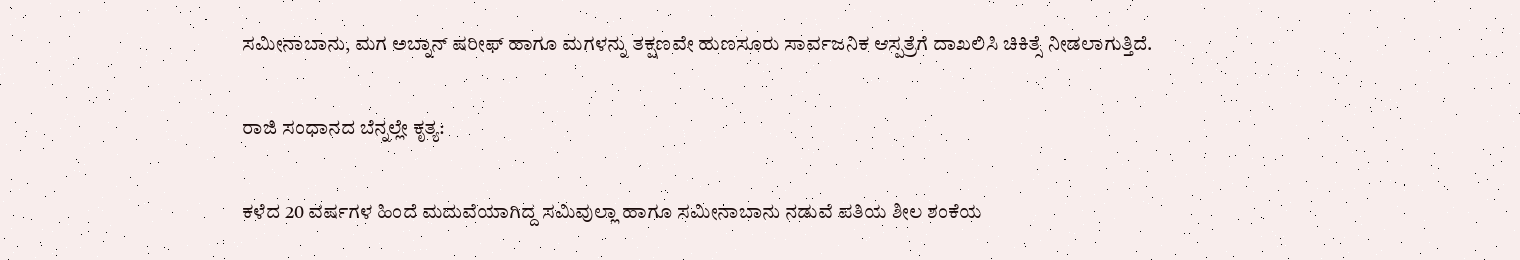ಸಮೀನಾಬಾನು, ಮಗ ಅಬ್ನಾನ್ ಷರೀಫ್ ಹಾಗೂ ಮಗಳನ್ನು ತಕ್ಷಣವೇ ಹುಣಸೂರು ಸಾರ್ವಜನಿಕ ಆಸ್ಪತ್ರೆಗೆ ದಾಖಲಿಸಿ ಚಿಕಿತ್ಸೆ ನೀಡಲಾಗುತ್ತಿದೆ.

ರಾಜಿ ಸಂಧಾನದ ಬೆನ್ನಲ್ಲೇ ಕೃತ್ಯ:

ಕಳೆದ 20 ವರ್ಷಗಳ ಹಿಂದೆ ಮದುವೆಯಾಗಿದ್ದ ಸಮಿವುಲ್ಲಾ ಹಾಗೂ ಸಮೀನಾಬಾನು ನಡುವೆ ಪತಿಯ ಶೀಲ ಶಂಕೆಯ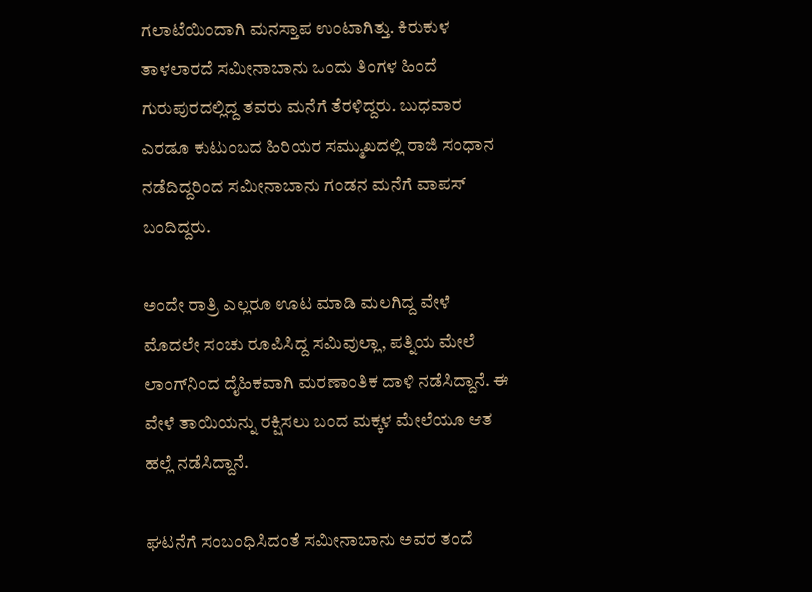ಗಲಾಟೆಯಿಂದಾಗಿ ಮನಸ್ತಾಪ ಉಂಟಾಗಿತ್ತು. ಕಿರುಕುಳ ತಾಳಲಾರದೆ ಸಮೀನಾಬಾನು ಒಂದು ತಿಂಗಳ ಹಿಂದೆ ಗುರುಪುರದಲ್ಲಿದ್ದ ತವರು ಮನೆಗೆ ತೆರಳಿದ್ದರು. ಬುಧವಾರ ಎರಡೂ ಕುಟುಂಬದ ಹಿರಿಯರ ಸಮ್ಮುಖದಲ್ಲಿ ರಾಜಿ ಸಂಧಾನ ನಡೆದಿದ್ದರಿಂದ ಸಮೀನಾಬಾನು ಗಂಡನ ಮನೆಗೆ ವಾಪಸ್ ಬಂದಿದ್ದರು.

ಅಂದೇ ರಾತ್ರಿ ಎಲ್ಲರೂ ಊಟ ಮಾಡಿ ಮಲಗಿದ್ದ ವೇಳೆ ಮೊದಲೇ ಸಂಚು ರೂಪಿಸಿದ್ದ ಸಮಿವುಲ್ಲಾ, ಪತ್ನಿಯ ಮೇಲೆ ಲಾಂಗ್‌ನಿಂದ ದೈಹಿಕವಾಗಿ ಮರಣಾಂತಿಕ ದಾಳಿ ನಡೆಸಿದ್ದಾನೆ. ಈ ವೇಳೆ ತಾಯಿಯನ್ನು ರಕ್ಷಿಸಲು ಬಂದ ಮಕ್ಕಳ ಮೇಲೆಯೂ ಆತ ಹಲ್ಲೆ ನಡೆಸಿದ್ದಾನೆ.

ಘಟನೆಗೆ ಸಂಬಂಧಿಸಿದಂತೆ ಸಮೀನಾಬಾನು ಅವರ ತಂದೆ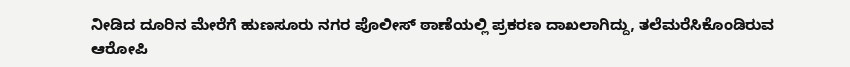ನೀಡಿದ ದೂರಿನ ಮೇರೆಗೆ ಹುಣಸೂರು ನಗರ ಪೊಲೀಸ್ ಠಾಣೆಯಲ್ಲಿ ಪ್ರಕರಣ ದಾಖಲಾಗಿದ್ದು, ತಲೆಮರೆಸಿಕೊಂಡಿರುವ ಆರೋಪಿ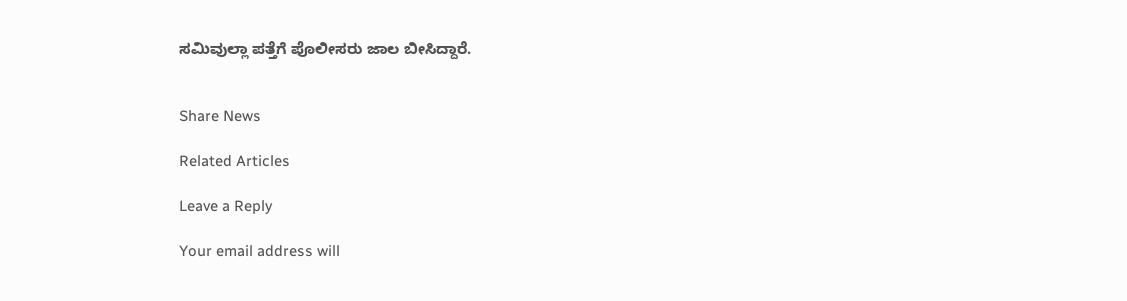ಸಮಿವುಲ್ಲಾ ಪತ್ತೆಗೆ ಪೊಲೀಸರು ಜಾಲ ಬೀಸಿದ್ದಾರೆ.


Share News

Related Articles

Leave a Reply

Your email address will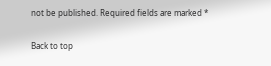not be published. Required fields are marked *

Back to top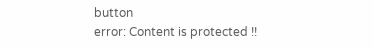button
error: Content is protected !!